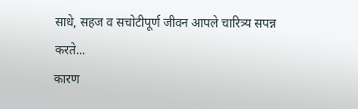साधे, सहज व सचोटीपूर्ण जीवन आपले चारित्र्य सपन्न करते...
कारण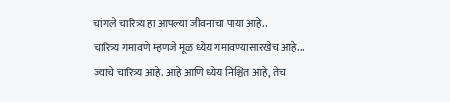चांगले चारित्र्य हा आपल्या जीवनाचा पाया आहे..
चारित्र्य गमावणे म्हणजे मूळ ध्येय गमावण्यासारखेच आहे...
ज्याचे चारित्र्य आहे. आहे आणि ध्येय निश्चित आहे, तेच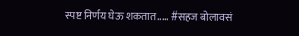स्पष्ट निर्णय घेऊ शकतात..... #सहज बोलावसं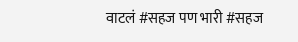वाटलं #सहज पण भारी #सहज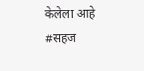केलेला आहे #सहज